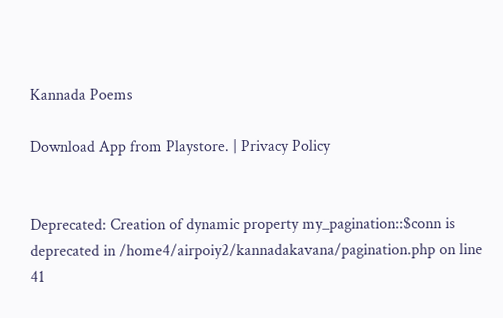Kannada Poems

Download App from Playstore. | Privacy Policy


Deprecated: Creation of dynamic property my_pagination::$conn is deprecated in /home4/airpoiy2/kannadakavana/pagination.php on line 41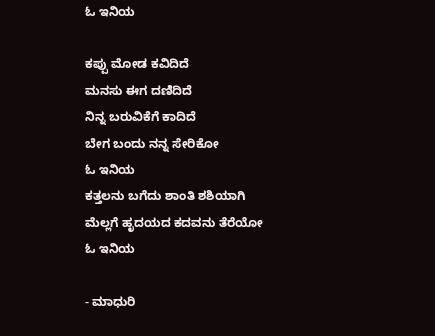ಓ ಇನಿಯ

ಕಪ್ಪು ಮೋಡ ಕವಿದಿದೆ
ಮನಸು ಈಗ ದಣಿದಿದೆ
ನಿನ್ನ ಬರುವಿಕೆಗೆ ಕಾದಿದೆ
ಬೇಗ ಬಂದು ನನ್ನ ಸೇರಿಕೋ
ಓ ಇನಿಯ
ಕತ್ತಲನು ಬಗೆದು ಶಾಂತಿ ಶಶಿಯಾಗಿ
ಮೆಲ್ಲಗೆ ಹೃದಯದ ಕದವನು ತೆರೆಯೋ
ಓ ಇನಿಯ

- ಮಾಧುರಿ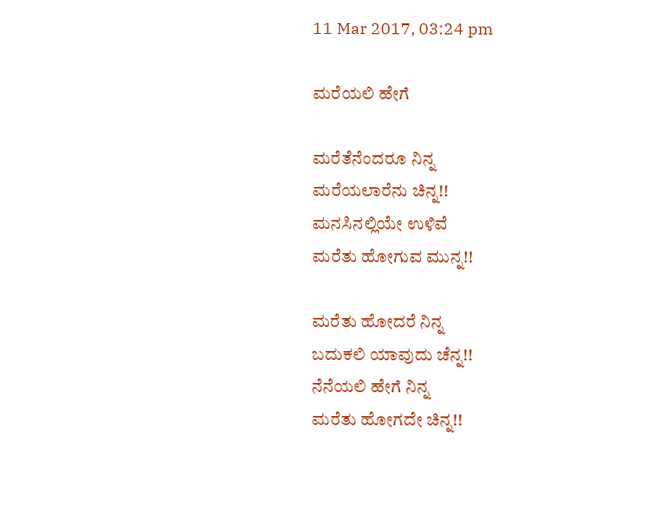11 Mar 2017, 03:24 pm

ಮರೆಯಲಿ ಹೇಗೆ

ಮರೆತೆನೆಂದರೂ ನಿನ್ನ
ಮರೆಯಲಾರೆನು ಚಿನ್ನ!!
ಮನಸಿನಲ್ಲಿಯೇ ಉಳಿವೆ
ಮರೆತು ಹೋಗುವ ಮುನ್ನ!!

ಮರೆತು ಹೋದರೆ ನಿನ್ನ
ಬದುಕಲಿ ಯಾವುದು ಚೆನ್ನ!!
ನೆನೆಯಲಿ ಹೇಗೆ ನಿನ್ನ
ಮರೆತು ಹೋಗದೇ ಚಿನ್ನ!!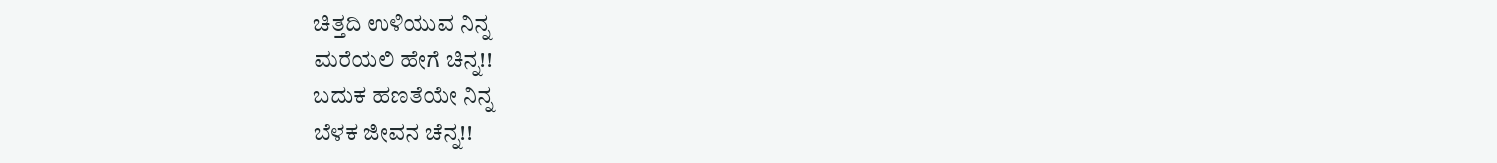ಚಿತ್ತದಿ ಉಳಿಯುವ ನಿನ್ನ
ಮರೆಯಲಿ ಹೇಗೆ ಚಿನ್ನ!!
ಬದುಕ ಹಣತೆಯೇ ನಿನ್ನ
ಬೆಳಕ ಜೀವನ ಚೆನ್ನ!!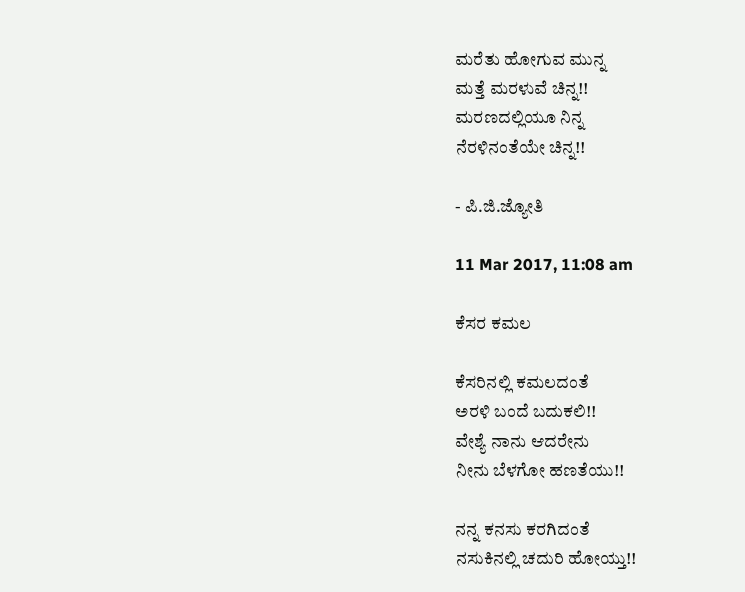ಮರೆತು ಹೋಗುವ ಮುನ್ನ
ಮತ್ತೆ ಮರಳುವೆ ಚಿನ್ನ!!
ಮರಣದಲ್ಲಿಯೂ ನಿನ್ನ
ನೆರಳಿನಂತೆಯೇ ಚಿನ್ನ!!

- ಪಿ.ಜಿ.ಜ್ಯೋತಿ

11 Mar 2017, 11:08 am

ಕೆಸರ ಕಮಲ

ಕೆಸರಿನಲ್ಲಿ ಕಮಲದಂತೆ
ಅರಳಿ ಬಂದೆ ಬದುಕಲಿ!!
ವೇಶ್ಯೆ ನಾನು ಆದರೇನು
ನೀನು ಬೆಳಗೋ ಹಣತೆಯು!!

ನನ್ನ ಕನಸು ಕರಗಿದಂತೆ
ನಸುಕಿನಲ್ಲಿ ಚದುರಿ ಹೋಯ್ತು!!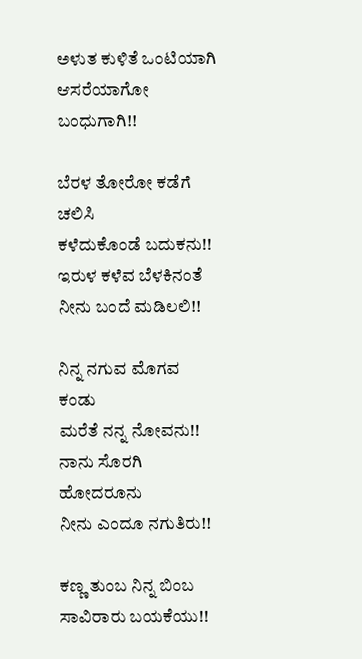ಅಳುತ ಕುಳಿತೆ ಒಂಟಿಯಾಗಿ
ಆಸರೆಯಾಗೋ ಬಂಧುಗಾಗಿ!!

ಬೆರಳ ತೋರೋ ಕಡೆಗೆ ಚಲಿಸಿ
ಕಳೆದುಕೊಂಡೆ ಬದುಕನು!!
ಇರುಳ ಕಳೆವ ಬೆಳಕಿನಂತೆ
ನೀನು ಬಂದೆ ಮಡಿಲಲಿ!!

ನಿನ್ನ ನಗುವ ಮೊಗವ ಕಂಡು
ಮರೆತೆ ನನ್ನ ನೋವನು!!
ನಾನು ಸೊರಗಿ‌ ಹೋದರೂನು
ನೀನು ಎಂದೂ ನಗುತಿರು!!

ಕಣ್ಣ ತುಂಬ ನಿನ್ನ ಬಿಂಬ
ಸಾವಿರಾರು ಬಯಕೆಯು!!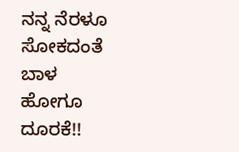ನನ್ನ ನೆರಳೂ ಸೋಕದಂತೆ
ಬಾಳ ಹೋಗೂ ದೂರಕೆ!!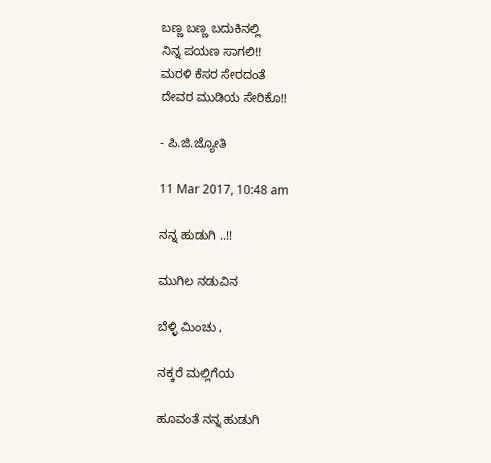ಬಣ್ಣ ಬಣ್ಣ ಬದುಕಿನಲ್ಲಿ
ನಿನ್ನ ಪಯಣ ಸಾಗಲಿ!!
ಮರಳಿ ಕೆಸರ ಸೇರದಂತೆ
ದೇವರ ಮುಡಿಯ ಸೇರಿಕೊ!!

- ಪಿ.ಜಿ.ಜ್ಯೋತಿ

11 Mar 2017, 10:48 am

ನನ್ನ ಹುಡುಗಿ ..!!

ಮುಗಿಲ ನಡುವಿನ

ಬೆಳ್ಳಿ ಮಿಂಚು ,

ನಕ್ಕರೆ ಮಲ್ಲಿಗೆಯ

ಹೂವಂತೆ ನನ್ನ ಹುಡುಗಿ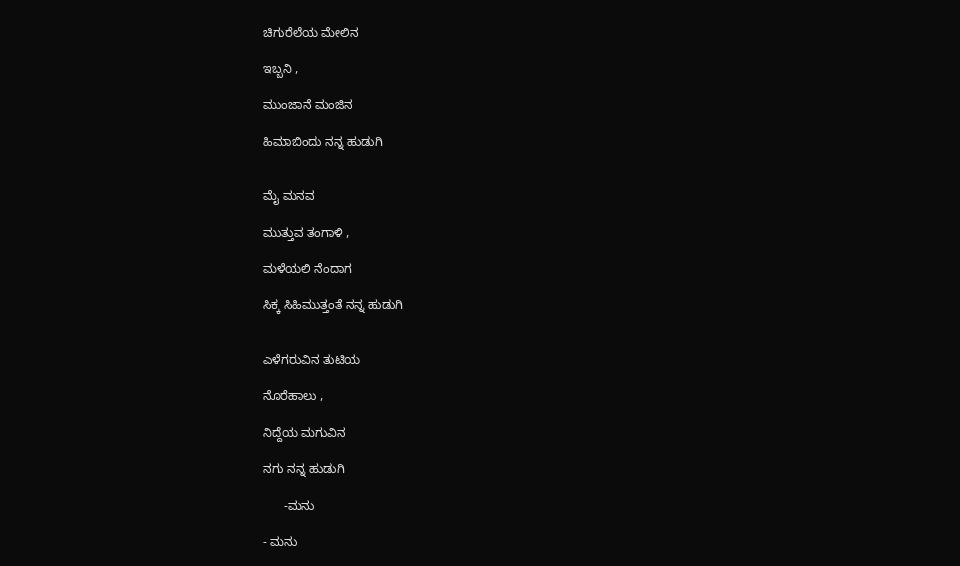ಚಿಗುರೆಲೆಯ ಮೇಲಿನ

ಇಬ್ಬನಿ ,

ಮುಂಜಾನೆ ಮಂಜಿನ

ಹಿಮಾಬಿಂದು ನನ್ನ ಹುಡುಗಿ


ಮೈ ಮನವ

ಮುತ್ತುವ ತಂಗಾಳಿ ,

ಮಳೆಯಲಿ ನೆಂದಾಗ

ಸಿಕ್ಕ ಸಿಹಿಮುತ್ತಂತೆ ನನ್ನ ಹುಡುಗಿ


ಎಳೆಗರುವಿನ ತುಟಿಯ

ನೊರೆಹಾಲು ,

ನಿದ್ದೆಯ ಮಗುವಿನ

ನಗು ನನ್ನ ಹುಡುಗಿ

      -ಮನು

- ಮನು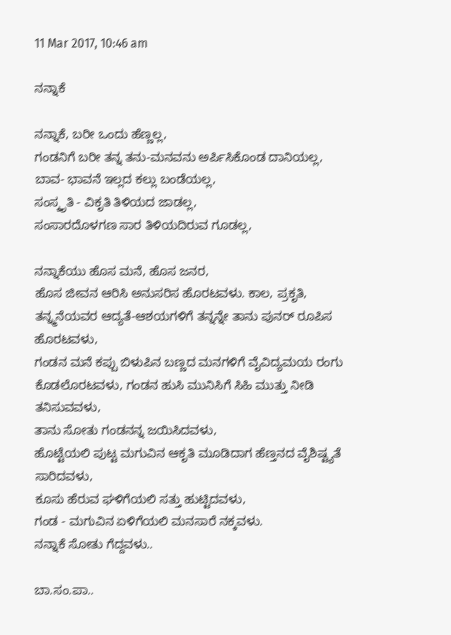11 Mar 2017, 10:46 am

ನನ್ನಾಕೆ

ನನ್ನಾಕೆ, ಬರೀ ಒಂದು ಹೆಣ್ಣಲ್ಲ,
ಗಂಡನಿಗೆ ಬರೀ ತನ್ನ ತನು-ಮನವನು ಅರ್ಪಿಸಿಕೊಂಡ ದಾನಿಯಲ್ಲ,
ಬಾವ- ಭಾವನೆ ಇಲ್ಲದ ಕಲ್ಲು ಬಂಡೆಯಲ್ಲ,
ಸಂಸ್ಕೃತಿ - ವಿಕೃತಿ ತಿಳಿಯದ ಜಾಡಲ್ಲ,
ಸಂಸಾರದೊಳಗಣ ಸಾರ ತಿಳಿಯದಿರುವ ಗೂಡಲ್ಲ,

ನನ್ನಾಕೆಯು ಹೊಸ ಮನೆ, ಹೊಸ ಜನರ,
ಹೊಸ ಜೀವನ ಆರಿಸಿ ಅನುಸರಿಸ ಹೊರಟವಳು. ಕಾಲ, ಪ್ರಕೃತಿ, ತನ್ನ್ಮನೆಯವರ ಆದ್ಯತೆ-ಆಶಯಗಳಿಗೆ ತನ್ನನ್ನೇ ತಾನು ಪುನರ್ ರೂಪಿಸ ಹೊರಟವಳು,
ಗಂಡನ ಮನೆ ಕಪ್ಪು ಬಿಳುಪಿನ ಬಣ್ಣದ ಮನಗಳಿಗೆ ವೈವಿದ್ಯಮಯ ರಂಗು ಕೊಡಲೊರಟವಳು, ಗಂಡನ ಹುಸಿ ಮುನಿಸಿಗೆ ಸಿಹಿ ಮುತ್ತು ನೀಡಿ ತನಿಸುವವಳು,
ತಾನು ಸೋತು ಗಂಡನನ್ನ ಜಯಿಸಿದವಳು,
ಹೊಟ್ಟೆಯಲಿ ಪುಟ್ಟ ಮಗುವಿನ ಆಕೃತಿ ಮೂಡಿದಾಗ ಹೆಣ್ತನದ ವೈಶಿಷ್ಟ್ಯತೆ ಸಾರಿದವಳು,
ಕೂಸು ಹೆರುವ ಘಳಿಗೆಯಲಿ ಸತ್ತು ಹುಟ್ಟಿದವಳು,
ಗಂಡ - ಮಗುವಿನ ಏಳಿಗೆಯಲಿ ಮನಸಾರೆ ನಕ್ಕವಳು.
ನನ್ನಾಕೆ ಸೋತು ಗೆದ್ದವಳು..

ಬಾ.ಸಂ.ಪಾ..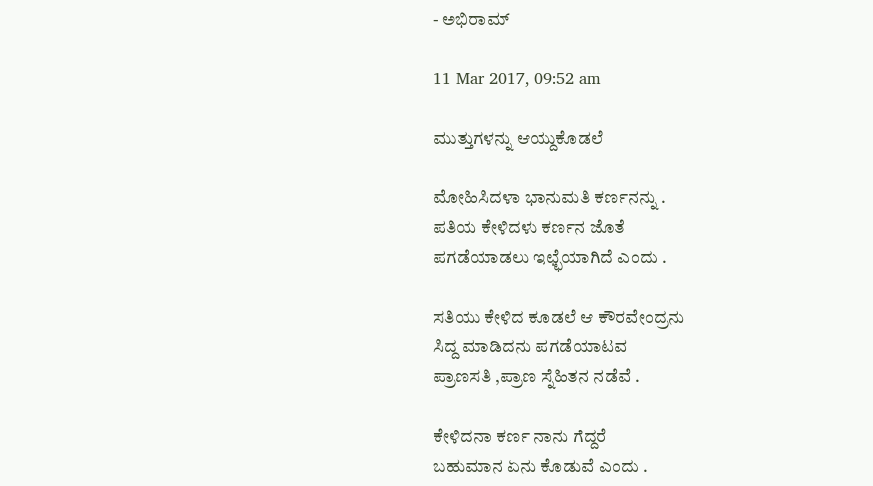- ಅಭಿರಾಮ್

11 Mar 2017, 09:52 am

ಮುತ್ತುಗಳನ್ನು ಆಯ್ದುಕೊಡಲೆ

ಮೋಹಿಸಿದಳಾ ಭಾನುಮತಿ ಕರ್ಣನನ್ನು .
ಪತಿಯ ಕೇಳಿದಳು ಕರ್ಣನ ಜೊತೆ
ಪಗಡೆಯಾಡಲು ಇಛ್ಛೆಯಾಗಿದೆ ಎಂದು .

ಸತಿಯು ಕೇಳಿದ ಕೂಡಲೆ ಆ ಕೌರವೇಂದ್ರನು
ಸಿದ್ದ ಮಾಡಿದನು ಪಗಡೆಯಾಟವ
ಪ್ರಾಣಸತಿ ,ಪ್ರಾಣ ಸ್ನೆಹಿತನ ನಡೆವೆ .

ಕೇಳಿದನಾ ಕರ್ಣ ನಾನು ಗೆದ್ದರೆ
ಬಹುಮಾನ ಏನು ಕೊಡುವೆ ಎಂದು .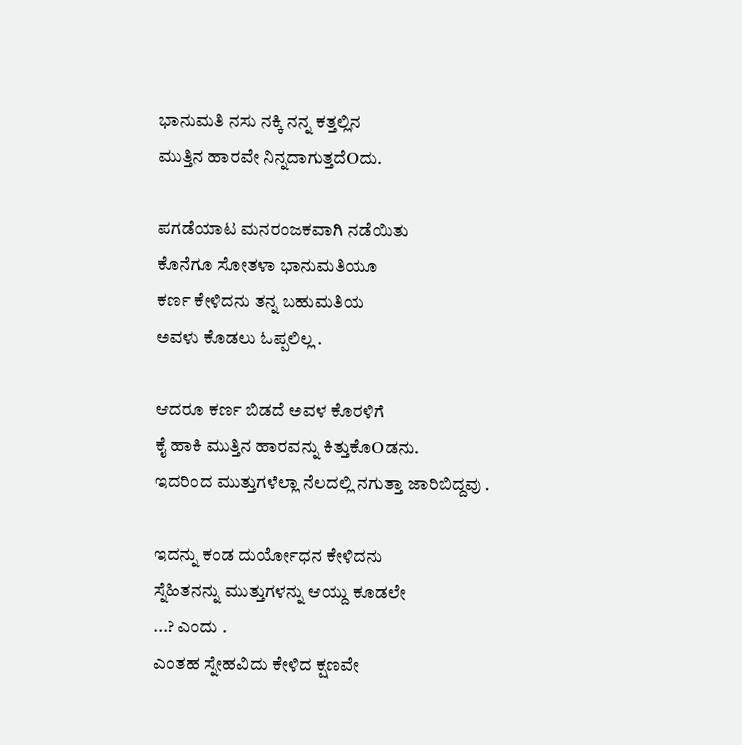ಭಾನುಮತಿ ನಸು ನಕ್ಕಿ ನನ್ನ ಕತ್ತಲ್ಲಿನ
ಮುತ್ತಿನ ಹಾರವೇ ನಿನ್ನದಾಗುತ್ತದೆOದು.

ಪಗಡೆಯಾಟ ಮನರಂಜಕವಾಗಿ ನಡೆಯಿತು
ಕೊನೆಗೂ ಸೋತಳಾ ಭಾನುಮತಿಯೂ
ಕರ್ಣ ಕೇಳಿದನು ತನ್ನ ಬಹುಮತಿಯ
ಅವಳು ಕೊಡಲು ಓಪ್ಪಲಿಲ್ಲ .

ಆದರೂ ಕರ್ಣ ಬಿಡದೆ ಅವಳ ಕೊರಳಿಗೆ
ಕೈ ಹಾಕಿ ಮುತ್ತಿನ ಹಾರವನ್ನು ಕಿತ್ತುಕೊOಡನು.
ಇದರಿಂದ ಮುತ್ತುಗಳೆಲ್ಲಾ ನೆಲದಲ್ಲಿ ನಗುತ್ತಾ ಜಾರಿಬಿದ್ದವು .

ಇದನ್ನು ಕಂಡ ದುರ್ಯೋಧನ ಕೇಳಿದನು
ಸ್ನೆಹಿತನನ್ನು ಮುತ್ತುಗಳನ್ನು ಆಯ್ದು ಕೂಡಲೇ
...? ಎಂದು .
ಎಂತಹ ಸ್ನೇಹವಿದು ಕೇಳಿದ ಕ್ಷಣವೇ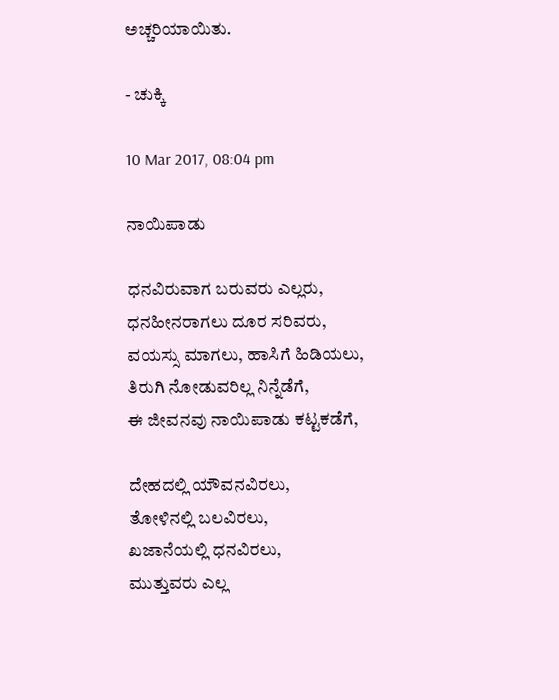ಅಚ್ಚರಿಯಾಯಿತು.

- ಚುಕ್ಕಿ

10 Mar 2017, 08:04 pm

ನಾಯಿಪಾಡು

ಧನವಿರುವಾಗ ಬರುವರು ಎಲ್ಲರು,
ಧನಹೀನರಾಗಲು ದೂರ ಸರಿವರು,
ವಯಸ್ಸು ಮಾಗಲು, ಹಾಸಿಗೆ ಹಿಡಿಯಲು,
ತಿರುಗಿ ನೋಡುವರಿಲ್ಲ ನಿನ್ನೆಡೆಗೆ,
ಈ ಜೀವನವು ನಾಯಿಪಾಡು ಕಟ್ಟಕಡೆಗೆ,

ದೇಹದಲ್ಲಿ ಯೌವನವಿರಲು,
ತೋಳಿನಲ್ಲಿ ಬಲವಿರಲು,
ಖಜಾನೆಯಲ್ಲಿ ಧನವಿರಲು,
ಮುತ್ತುವರು ಎಲ್ಲ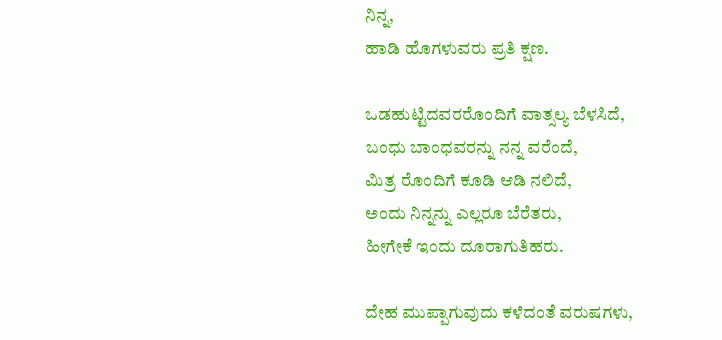ನಿನ್ನ,
ಹಾಡಿ ಹೊಗಳುವರು ಪ್ರತಿ ಕ್ಷಣ.

ಒಡಹುಟ್ಟಿದವರರೊಂದಿಗೆ ವಾತ್ಸಲ್ಯ ಬೆಳಸಿದೆ,
ಬಂಧು ಬಾಂಧವರನ್ನು ನನ್ನ ವರೆಂದೆ,
ಮಿತ್ರ ರೊಂದಿಗೆ ಕೂಡಿ ಆಡಿ ನಲಿದೆ,
ಅಂದು ನಿನ್ನನ್ನು ಎಲ್ಲರೂ ಬೆರೆತರು,
ಹೀಗೇಕೆ ಇಂದು ದೂರಾಗುತಿಹರು.

ದೇಹ ಮುಪ್ಪಾಗುವುದು ಕಳೆದಂತೆ ವರುಷಗಳು,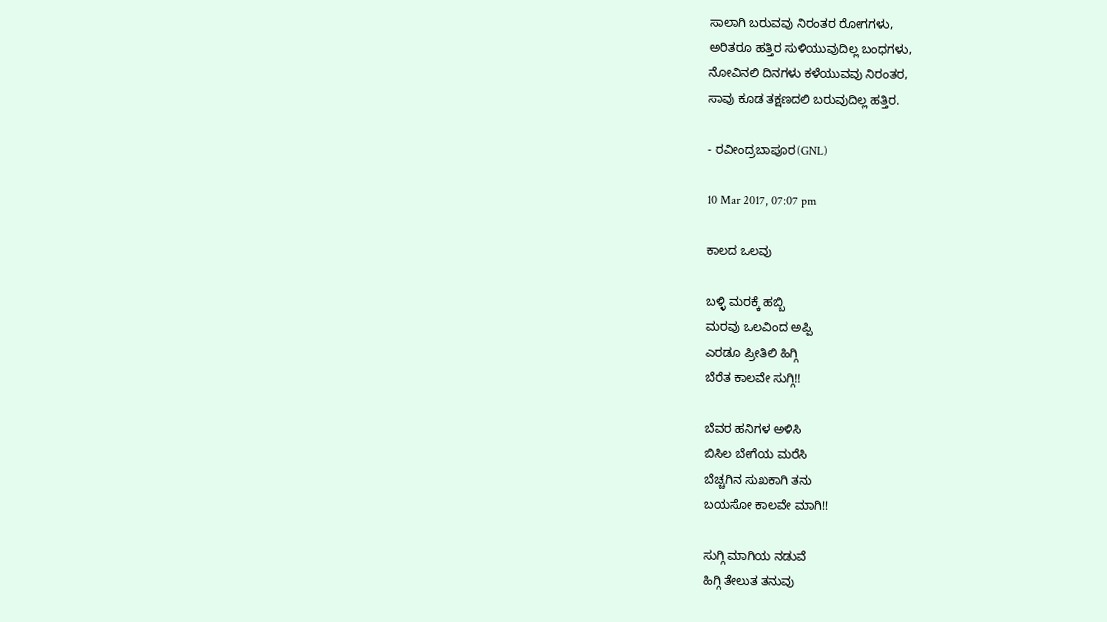ಸಾಲಾಗಿ ಬರುವವು ನಿರಂತರ ರೋಗಗಳು,
ಅರಿತರೂ ಹತ್ತಿರ ಸುಳಿಯುವುದಿಲ್ಲ ಬಂಧಗಳು,
ನೋವಿನಲಿ ದಿನಗಳು ಕಳೆಯುವವು ನಿರಂತರ,
ಸಾವು ಕೂಡ ತಕ್ಷಣದಲಿ ಬರುವುದಿಲ್ಲ ಹತ್ತಿರ.

- ರವೀಂದ್ರಬಾಪೂರ(GNL)

10 Mar 2017, 07:07 pm

ಕಾಲದ ಒಲವು

ಬಳ್ಳಿ ಮರಕ್ಕೆ ಹಬ್ಬಿ
ಮರವು ಒಲವಿಂದ ಅಪ್ಪಿ
ಎರಡೂ ಪ್ರೀತಿಲಿ ಹಿಗ್ಗಿ
ಬೆರೆತ ಕಾಲವೇ ಸುಗ್ಗಿ!!

ಬೆವರ‌ ಹನಿಗಳ ಅಳಿಸಿ
ಬಿಸಿಲ‌ ಬೇಗೆಯ ಮರೆಸಿ
ಬೆಚ್ಚಗಿನ ಸುಖಕಾಗಿ ತನು
ಬಯಸೋ ಕಾಲವೇ ಮಾಗಿ!!

ಸುಗ್ಗಿ ಮಾಗಿಯ ನಡುವೆ
ಹಿಗ್ಗಿ ತೇಲುತ ತನುವು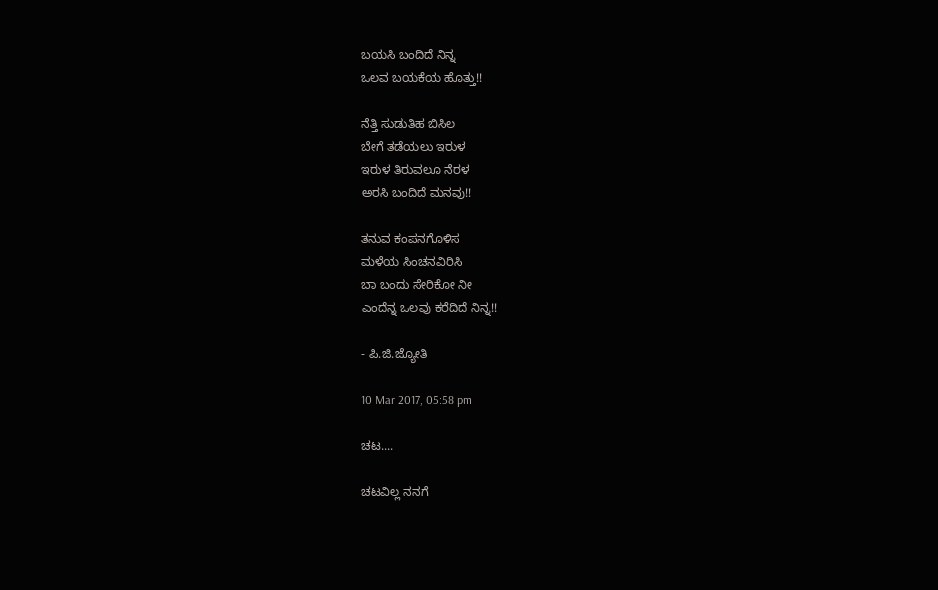ಬಯಸಿ ಬಂದಿದೆ ನಿನ್ನ
ಒಲವ ಬಯಕೆಯ ಹೊತ್ತು!!

ನೆತ್ತಿ ಸುಡುತಿಹ ಬಿಸಿಲ
ಬೇಗೆ ತಡೆಯಲು ಇರುಳ
ಇರುಳ ತಿರುವಲೂ ನೆರಳ
ಅರಸಿ ಬಂದಿದೆ ಮನವು!!

ತನುವ ಕಂಪನಗೊಳಿಸ
ಮಳೆಯ ಸಿಂಚನವಿರಿಸಿ
ಬಾ ಬಂದು ಸೇರಿಕೋ ನೀ
ಎಂದೆನ್ನ ಒಲವು ಕರೆದಿದೆ ನಿನ್ನ!!

- ಪಿ.ಜಿ.ಜ್ಯೋತಿ

10 Mar 2017, 05:58 pm

ಚಟ....

ಚಟವಿಲ್ಲ ನನಗೆ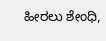ಹೀರಲು ಶೇಂಧಿ,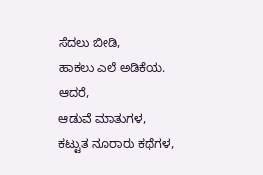ಸೆದಲು ಬೀಡಿ,
ಹಾಕಲು ಎಲೆ ಅಡಿಕೆಯ.
ಆದರೆ,
ಆಡುವೆ ಮಾತುಗಳ,
ಕಟ್ಟುತ ನೂರಾರು ಕಥೆಗಳ,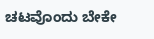ಚಟವೊಂದು ಬೇಕೇ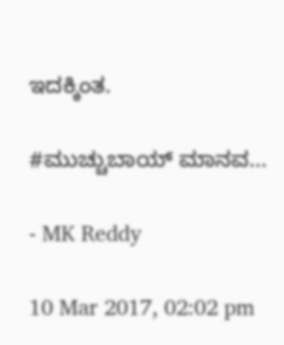ಇದಕ್ಕಿಂತ.

#ಮುಚ್ಚುಬಾಯ್ ಮಾನವ...

- MK Reddy

10 Mar 2017, 02:02 pm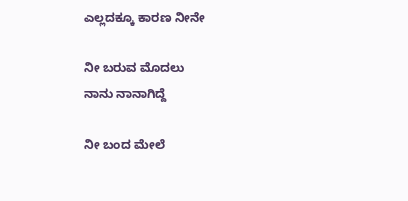ಎಲ್ಲದಕ್ಕೂ ಕಾರಣ ನೀನೇ

ನೀ ಬರುವ ಮೊದಲು
ನಾನು ನಾನಾಗಿದ್ದೆ

ನೀ ಬಂದ ಮೇಲೆ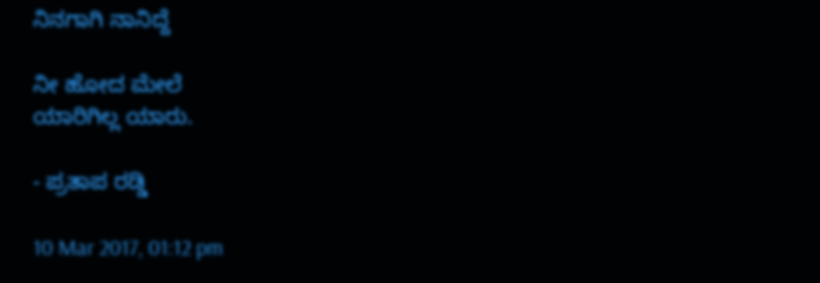ನಿನಗಾಗಿ ನಾನಿದ್ದೆ

ನೀ ಹೋದ ಮೇಲೆ
ಯಾರಿಗಿಲ್ಲ ಯಾರು.

- ಪ್ರತಾಪ ರಡ್ಡಿ

10 Mar 2017, 01:12 pm